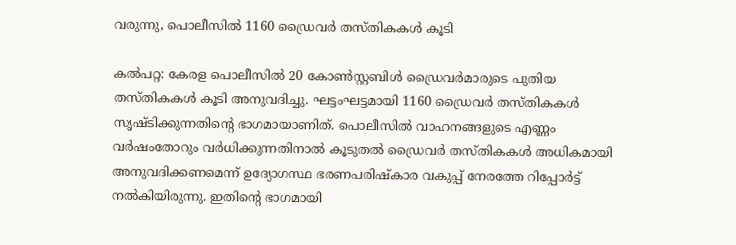വരുന്നു, പൊലീസിൽ 1160 ഡ്രൈവർ തസ്തികകൾ കൂടി

കൽപറ്റ: കേരള പൊലീസിൽ 20 കോൺസ്റ്റബിൾ ഡ്രൈവർമാരുടെ പുതിയ തസ്തികകൾ കൂടി അനുവദിച്ചു. ഘട്ടംഘട്ടമായി 1160 ഡ്രൈവർ തസ്തികകൾ സൃഷ്ടിക്കുന്നതിന്റെ ഭാഗമായാണിത്. പൊലീസിൽ വാഹനങ്ങളുടെ എണ്ണം വർഷംതോറും വർധിക്കുന്നതിനാൽ കൂടുതൽ ഡ്രൈവർ തസ്തികകൾ അധികമായി അനുവദിക്കണമെന്ന് ഉദ്യോഗസ്ഥ ഭരണപരിഷ്‍കാര വകുപ്പ് നേരത്തേ റിപ്പോർട്ട് നൽകിയിരുന്നു. ഇതിന്റെ ഭാഗമായി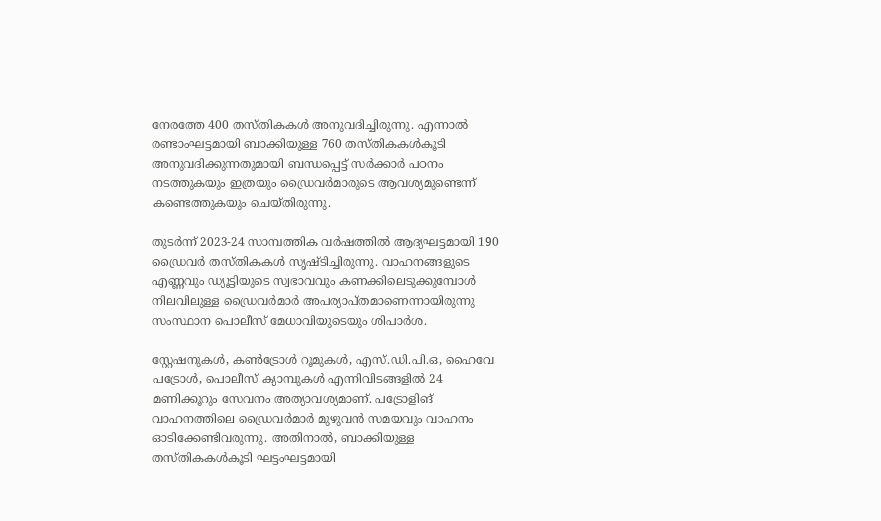നേരത്തേ 400 തസ്തികകൾ അനുവദിച്ചിരുന്നു. എന്നാൽ രണ്ടാംഘട്ടമായി ബാക്കിയുള്ള 760 തസ്തികകൾകൂടി അനുവദിക്കുന്നതുമായി ബന്ധപ്പെട്ട് സർക്കാർ പഠനം നടത്തുകയും ഇത്രയും ഡ്രൈവർമാരുടെ ആവശ്യമുണ്ടെന്ന് കണ്ടെത്തുകയും ചെയ്തിരുന്നു.

തുടർന്ന് 2023-24 സാമ്പത്തിക വർഷത്തിൽ ആദ്യഘട്ടമായി 190 ഡ്രൈവർ തസ്തികകൾ സൃഷ്ടിച്ചിരുന്നു. വാഹനങ്ങളുടെ എണ്ണവും ഡ്യൂട്ടിയുടെ സ്വഭാവവും കണക്കിലെടുക്കുമ്പോൾ നിലവിലുള്ള ഡ്രൈവർമാർ അപര്യാപ്തമാണെന്നായിരുന്നു സംസ്ഥാന പൊലീസ് മേധാവിയുടെയും ശിപാർശ.

സ്റ്റേഷനുകൾ, കൺട്രോൾ റൂമുകൾ, എസ്.ഡി.പി.ഒ, ഹൈവേ പട്രോൾ, പൊലീസ് ക്യാമ്പുകൾ എന്നിവിടങ്ങളിൽ 24 മണിക്കൂറും സേവനം അത്യാവശ്യമാണ്. പട്രോളിങ് വാഹനത്തിലെ ഡ്രൈവർമാർ മുഴുവൻ സമയവും വാഹനം ഓടിക്കേണ്ടിവരുന്നു. അതിനാൽ, ബാക്കിയുള്ള തസ്തികകൾകൂടി ഘട്ടംഘട്ടമായി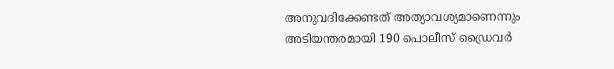അനുവദിക്കേണ്ടത് അത്യാവശ്യമാണെന്നും അടിയന്തരമായി 190 പൊലീസ് ഡ്രൈവർ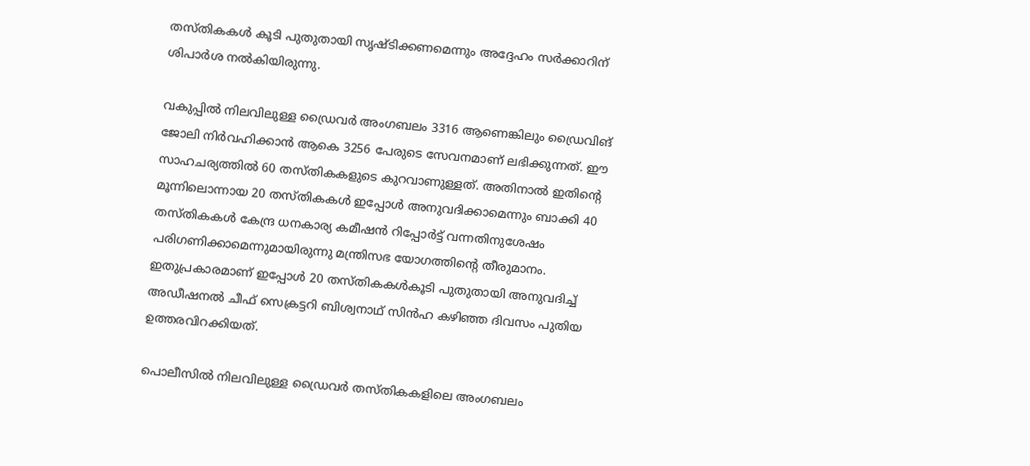തസ്തികകൾ കൂടി പുതുതായി സൃഷ്ടിക്കണമെന്നും അദ്ദേഹം സർക്കാറിന് ശിപാർശ നൽകിയിരുന്നു.

വകുപ്പിൽ നിലവിലുള്ള ഡ്രൈവർ അംഗബലം 3316 ആണെങ്കിലും ഡ്രൈവിങ് ജോലി നിർവഹിക്കാൻ ആകെ 3256 പേരുടെ സേവനമാണ് ലഭിക്കുന്നത്. ഈ സാഹചര്യത്തിൽ 60 തസ്തികകളുടെ കുറവാണുള്ളത്. അതിനാൽ ഇതിന്റെ മൂന്നിലൊന്നായ 20 തസ്തികകൾ ഇപ്പോൾ അനുവദിക്കാമെന്നും ബാക്കി 40 തസ്തികകൾ കേന്ദ്ര ധനകാര്യ കമീഷൻ റിപ്പോർട്ട് വന്നതിനുശേഷം പരിഗണിക്കാമെന്നുമായിരുന്നു മന്ത്രിസഭ യോഗത്തിന്റെ തീരുമാനം. ഇതുപ്രകാരമാണ് ഇപ്പോൾ 20 തസ്തികകൾകൂടി പുതുതായി അനുവദിച്ച് അഡീഷനൽ ചീഫ് സെക്രട്ടറി ബിശ്വനാഥ് സിൻഹ കഴിഞ്ഞ ദിവസം പുതിയ ഉത്തരവിറക്കിയത്.

പൊലീസിൽ നിലവിലുള്ള ഡ്രൈവർ തസ്തികകളിലെ അംഗബലം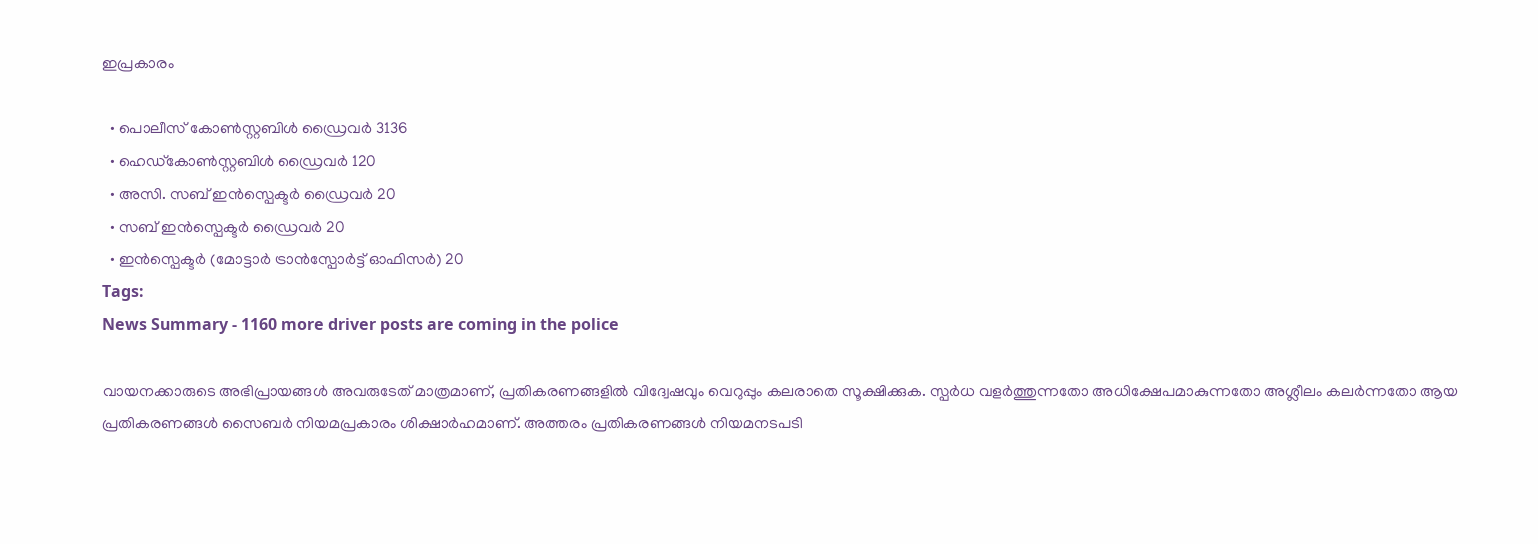ഇപ്രകാരം

  • പൊലീസ് കോൺസ്റ്റബിൾ ഡ്രൈവർ 3136
  • ഹെഡ്കോൺസ്റ്റബിൾ ഡ്രൈവർ 120
  • അസി. സബ് ഇൻസ്പെക്ടർ ഡ്രൈവർ 20
  • സബ് ഇൻസ്പെക്ടർ ഡ്രൈവർ 20
  • ഇൻസ്പെക്ടർ (മോട്ടാർ ട്രാൻസ്പോർട്ട് ഓഫിസർ) 20
Tags:
News Summary - 1160 more driver posts are coming in the police

വായനക്കാരുടെ അഭിപ്രായങ്ങള്‍ അവരുടേത് മാത്രമാണ്, പ്രതികരണങ്ങളിൽ വിദ്വേഷവും വെറുപ്പും കലരാതെ സൂക്ഷിക്കുക. സ്പർധ വളർത്തുന്നതോ അധിക്ഷേപമാകുന്നതോ അശ്ലീലം കലർന്നതോ ആയ പ്രതികരണങ്ങൾ സൈബർ നിയമപ്രകാരം ശിക്ഷാർഹമാണ്. അത്തരം പ്രതികരണങ്ങൾ നിയമനടപടി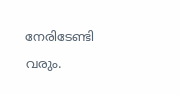നേരിടേണ്ടി വരും.